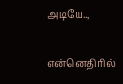அடியே..,

என்னெதிரில்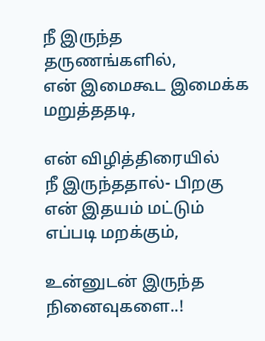நீ இருந்த
தருணங்களில்,
என் இமைகூட இமைக்க
மறுத்ததடி,

என் விழித்திரையில்
நீ இருந்ததால்- பிறகு
என் இதயம் மட்டும்
எப்படி மறக்கும்,

உன்னுடன் இருந்த
நினைவுகளை..!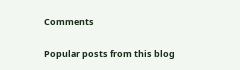Comments

Popular posts from this blog